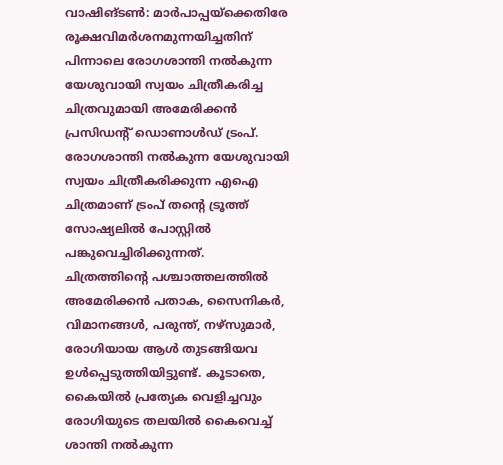വാഷിങ്ടൺ: മാർപാപ്പയ്ക്കെതിരേ രൂക്ഷവിമർശനമുന്നയിച്ചതിന് പിന്നാലെ രോഗശാന്തി നൽകുന്ന യേശുവായി സ്വയം ചിത്രീകരിച്ച ചിത്രവുമായി അമേരിക്കൻ പ്രസിഡന്റ് ഡൊണാൾഡ് ട്രംപ്. രോഗശാന്തി നൽകുന്ന യേശുവായി സ്വയം ചിത്രീകരിക്കുന്ന എഐ ചിത്രമാണ് ട്രംപ് തൻ്റെ ട്രൂത്ത് സോഷ്യലിൽ പോസ്റ്റിൽ പങ്കുവെച്ചിരിക്കുന്നത്.
ചിത്രത്തിൻ്റെ പശ്ചാത്തലത്തിൽ അമേരിക്കൻ പതാക, സൈനികർ, വിമാനങ്ങൾ, പരുന്ത്, നഴ്സുമാർ, രോഗിയായ ആൾ തുടങ്ങിയവ ഉൾപ്പെടുത്തിയിട്ടുണ്ട്. കൂടാതെ, കൈയിൽ പ്രത്യേക വെളിച്ചവും രോഗിയുടെ തലയിൽ കൈവെച്ച് ശാന്തി നൽകുന്ന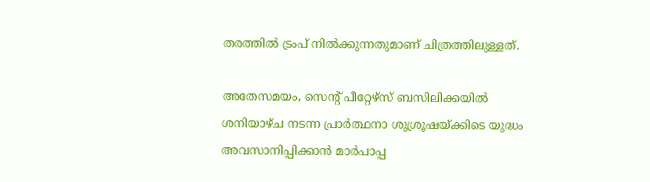തരത്തിൽ ട്രംപ് നിൽക്കുന്നതുമാണ് ചിത്രത്തിലുള്ളത്.

അതേസമയം, സെന്റ് പീറ്റേഴ്സ് ബസിലിക്കയിൽ ശനിയാഴ്ച നടന്ന പ്രാർത്ഥനാ ശുശ്രൂഷയ്ക്കിടെ യുദ്ധം അവസാനിപ്പിക്കാൻ മാർപാപ്പ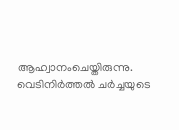ആഹ്വാനംചെയ്തിരുന്നു. വെടിനിർത്തൽ ചർച്ചയുടെ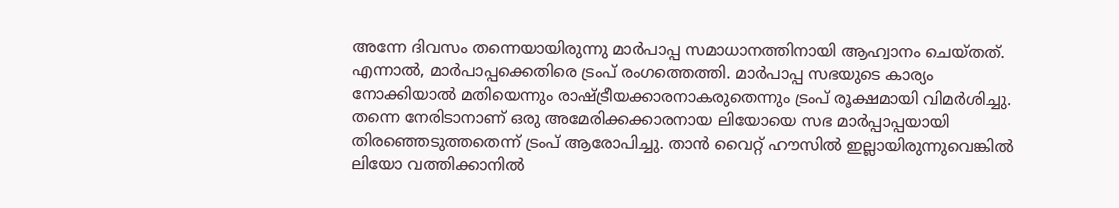അന്നേ ദിവസം തന്നെയായിരുന്നു മാർപാപ്പ സമാധാനത്തിനായി ആഹ്വാനം ചെയ്തത്. എന്നാൽ, മാർപാപ്പക്കെതിരെ ട്രംപ് രംഗത്തെത്തി. മാർപാപ്പ സഭയുടെ കാര്യം നോക്കിയാൽ മതിയെന്നും രാഷ്ട്രീയക്കാരനാകരുതെന്നും ട്രംപ് രൂക്ഷമായി വിമർശിച്ചു.
തന്നെ നേരിടാനാണ് ഒരു അമേരിക്കക്കാരനായ ലിയോയെ സഭ മാർപ്പാപ്പയായി തിരഞ്ഞെടുത്തതെന്ന് ട്രംപ് ആരോപിച്ചു. താൻ വൈറ്റ് ഹൗസിൽ ഇല്ലായിരുന്നുവെങ്കിൽ ലിയോ വത്തിക്കാനിൽ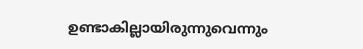ഉണ്ടാകില്ലായിരുന്നുവെന്നും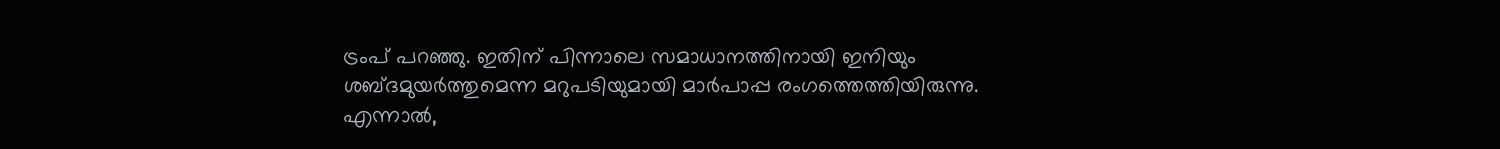ട്രംപ് പറഞ്ഞു. ഇതിന് പിന്നാലെ സമാധാനത്തിനായി ഇനിയും ശബ്ദമുയർത്തുമെന്ന മറുപടിയുമായി മാർപാപ്പ രംഗത്തെത്തിയിരുന്നു.
എന്നാൽ,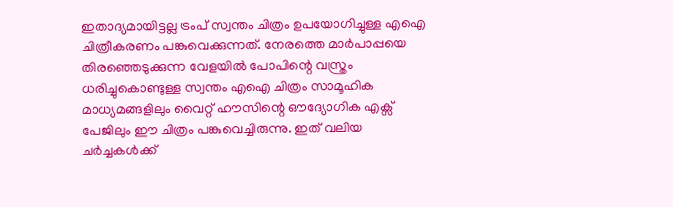ഇതാദ്യമായിട്ടല്ല ട്രംപ് സ്വന്തം ചിത്രം ഉപയോഗിച്ചുള്ള എഐ ചിത്രീകരണം പങ്കുവെക്കുന്നത്. നേരത്തെ മാർപാപ്പയെ തിരഞ്ഞെടുക്കുന്ന വേളയിൽ പോപിന്റെ വസ്ത്രം ധരിച്ചുകൊണ്ടുള്ള സ്വന്തം എഐ ചിത്രം സാമൂഹിക മാധ്യമങ്ങളിലും വൈറ്റ് ഹൗസിന്റെ ഔദ്യോഗിക എക്സ് പേജിലും ഈ ചിത്രം പങ്കുവെച്ചിരുന്നു. ഇത് വലിയ ചർച്ചകൾക്ക്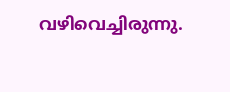വഴിവെച്ചിരുന്നു.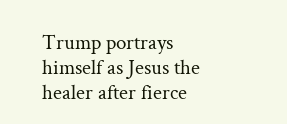Trump portrays himself as Jesus the healer after fierce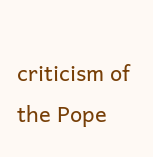criticism of the Pope